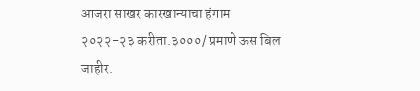आजरा साखर कारखान्याचा हंगाम २०२२-२३ करीता.३०००/ प्रमाणे ऊस बिल जाहीर.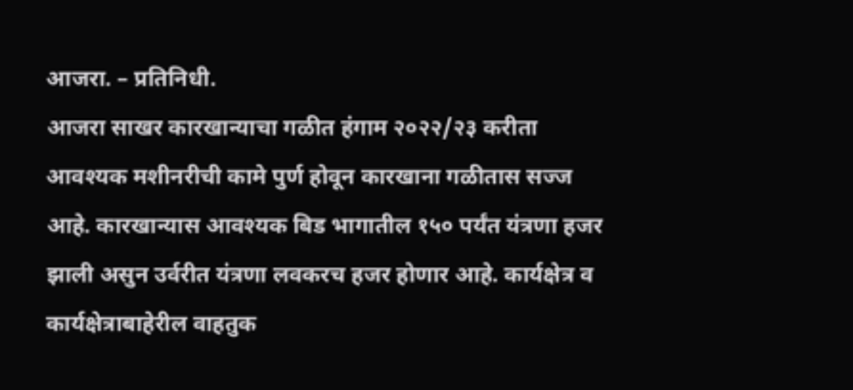आजरा. – प्रतिनिधी.
आजरा साखर कारखान्याचा गळीत हंगाम २०२२/२३ करीता आवश्यक मशीनरीची कामे पुर्ण होवून कारखाना गळीतास सज्ज आहे. कारखान्यास आवश्यक बिड भागातील १५० पर्यंत यंत्रणा हजर झाली असुन उर्वरीत यंत्रणा लवकरच हजर होणार आहे. कार्यक्षेत्र व कार्यक्षेत्राबाहेरील वाहतुक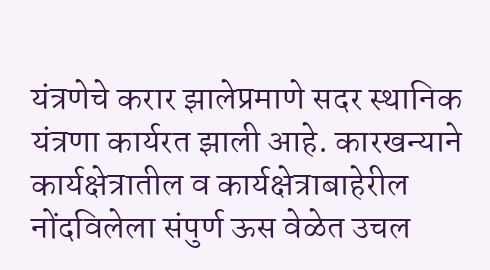यंत्रणेचे करार झालेप्रमाणे सदर स्थानिक यंत्रणा कार्यरत झाली आहे. कारखन्याने कार्यक्षेत्रातील व कार्यक्षेत्राबाहेरील नोंदविलेला संपुर्ण ऊस वेळेत उचल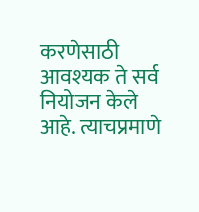करणेसाठी आवश्यक ते सर्व नियोजन केले आहे. त्याचप्रमाणे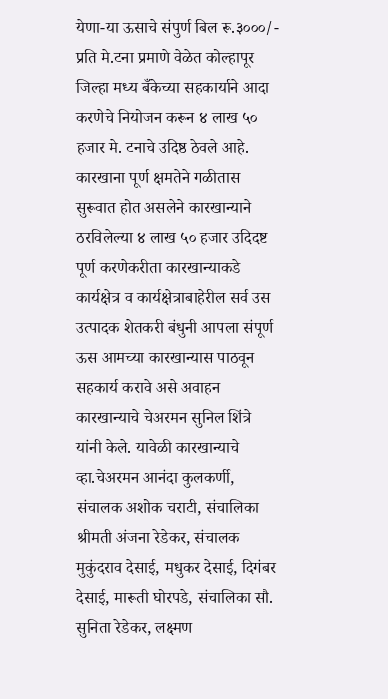येणा-या ऊसाचे संपुर्ण बिल रू.३०००/- प्रति मे.टना प्रमाणे वेळेत कोल्हापूर जिल्हा मध्य बँकेच्या सहकार्याने आदा करणेचे नियोजन करून ४ लाख ५० हजार मे. टनाचे उदिष्ठ ठेवले आहे. कारखाना पूर्ण क्षमतेने गळीतास सुरूवात होत असलेने कारखान्याने ठरविलेल्या ४ लाख ५० हजार उदिदष्ट पूर्ण करणेकरीता कारखान्याकडे कार्यक्षेत्र व कार्यक्षेत्राबाहेरील सर्व उस उत्पादक शेतकरी बंधुनी आपला संपूर्ण ऊस आमच्या कारखान्यास पाठवून सहकार्य करावे असे अवाहन कारखान्याचे चेअरमन सुनिल शिंत्रे यांनी केले. यावेळी कारखान्याचे व्हा.चेअरमन आनंदा कुलकर्णी, संचालक अशोक चराटी, संचालिका श्रीमती अंजना रेडेकर, संचालक मुकुंदराव देसाई, मधुकर देसाई, दिगंबर देसाई, मारूती घोरपडे, संचालिका सौ. सुनिता रेडेकर, लक्ष्मण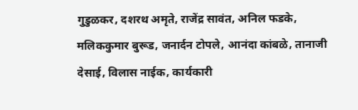गुडुळकर, दशरथ अमृते, राजेंद्र सावंत, अनिल फडके, मलिककुमार बुरूड, जनार्दन टोपले, आनंदा कांबळे, तानाजी देसाई, विलास नाईक, कार्यकारी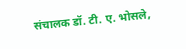संचालक डॉ. टी. ए. भोसले,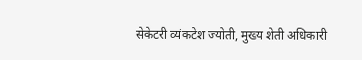सेकेटरी व्यंकटेश ज्योती, मुख्य शेती अधिकारी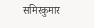समिरकुमार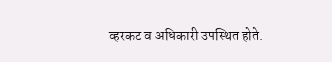व्हरकट व अधिकारी उपस्थित होते.